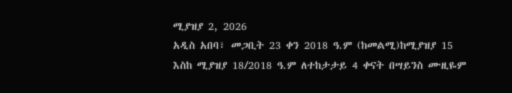ሚያዝያ 2, 2026
አዲስ አበባ፣ መጋቢት 23 ቀን 2018 ዓ.ም (ከመልሚ)ከሚያዝያ 15 እስከ ሚያዝያ 18/2018 ዓ.ም ለተከታታይ 4 ቀናት በሣይንስ ሙዚዬም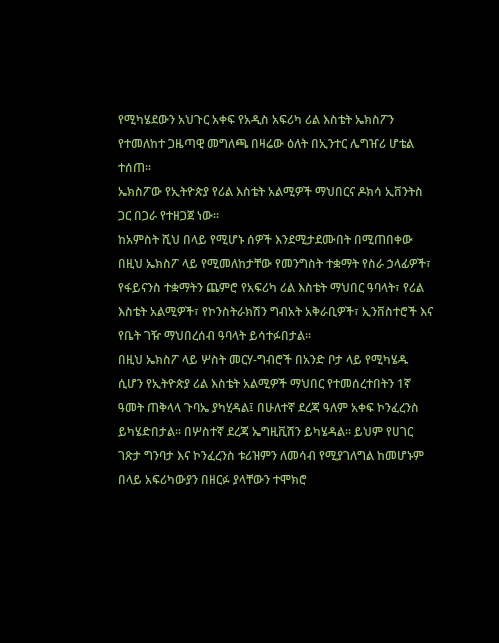የሚካሄደውን አህጉር አቀፍ የአዲስ አፍሪካ ሪል እስቴት ኤክስፖን የተመለከተ ጋዜጣዊ መግለጫ በዛሬው ዕለት በኢንተር ሌግዠሪ ሆቴል ተሰጠ፡፡
ኤክስፖው የኢትዮጵያ የሪል እስቴት አልሚዎች ማህበርና ዶክሳ ኢቨንትስ ጋር በጋራ የተዘጋጀ ነው፡፡
ከአምስት ሺህ በላይ የሚሆኑ ሰዎች እንደሚታደሙበት በሚጠበቀው በዚህ ኤክስፖ ላይ የሚመለከታቸው የመንግስት ተቋማት የስራ ኃላፊዎች፣ የፋይናንስ ተቋማትን ጨምሮ የአፍሪካ ሪል እስቴት ማህበር ዓባላት፣ የሪል እስቴት አልሚዎች፣ የኮንስትራክሽን ግብአት አቅራቢዎች፣ ኢንቨስተሮች እና የቤት ገዥ ማህበረሰብ ዓባላት ይሳተፉበታል፡፡
በዚህ ኤክስፖ ላይ ሦስት መርሃ-ግብሮች በአንድ ቦታ ላይ የሚካሄዱ ሲሆን የኢትዮጵያ ሪል እስቴት አልሚዎች ማህበር የተመሰረተበትን 1ኛ ዓመት ጠቅላላ ጉባኤ ያካሂዳል፤ በሁለተኛ ደረጃ ዓለም አቀፍ ኮንፈረንስ ይካሄድበታል፡፡ በሦስተኛ ደረጃ ኤግዚቪሽን ይካሄዳል፡፡ ይህም የሀገር ገጽታ ግንባታ እና ኮንፈረንስ ቱሪዝምን ለመሳብ የሚያገለግል ከመሆኑም በላይ አፍሪካውያን በዘርፉ ያላቸውን ተሞክሮ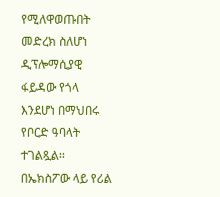የሚለዋወጡበት መድረክ ስለሆነ ዲፕሎማሲያዊ ፋይዳው የጎላ እንደሆነ በማህበሩ የቦርድ ዓባላት ተገልጿል፡፡
በኤክስፖው ላይ የሪል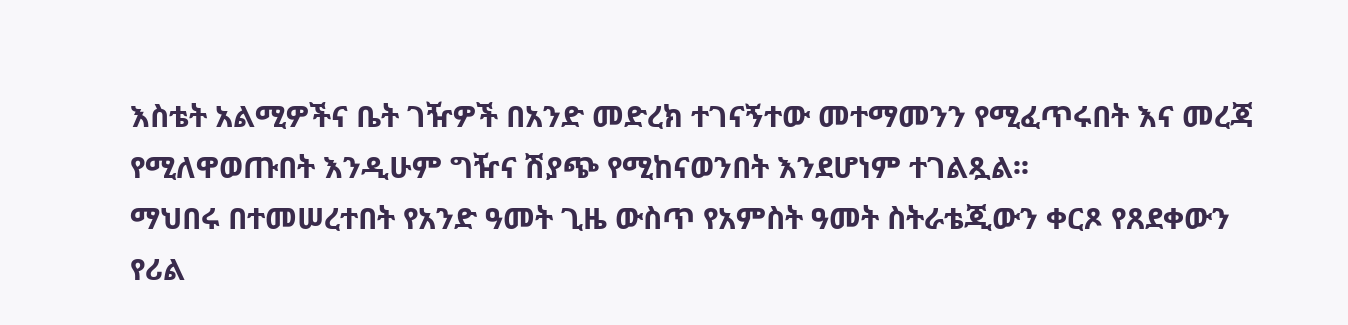እስቴት አልሚዎችና ቤት ገዥዎች በአንድ መድረክ ተገናኝተው መተማመንን የሚፈጥሩበት እና መረጃ የሚለዋወጡበት እንዲሁም ግዥና ሽያጭ የሚከናወንበት እንደሆነም ተገልጿል፡፡
ማህበሩ በተመሠረተበት የአንድ ዓመት ጊዜ ውስጥ የአምስት ዓመት ስትራቴጂውን ቀርጾ የጸደቀውን የሪል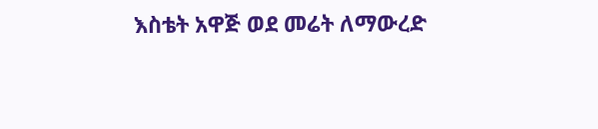እስቴት አዋጅ ወደ መሬት ለማውረድ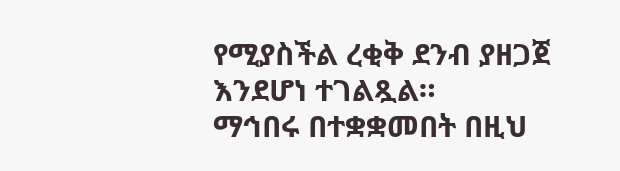የሚያስችል ረቂቅ ደንብ ያዘጋጀ እንደሆነ ተገልጿል።
ማኅበሩ በተቋቋመበት በዚህ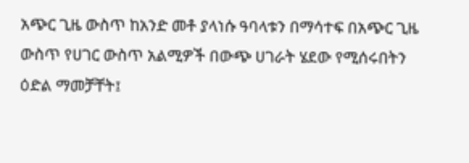አጭር ጊዜ ውስጥ ከአንድ መቶ ያላነሱ ዓባላቱን በማሳተፍ በአጭር ጊዜ ውስጥ የሀገር ውስጥ አልሚዎች በውጭ ሀገራት ሄደው የሚሰሩበትን ዕድል ማመቻቸት፤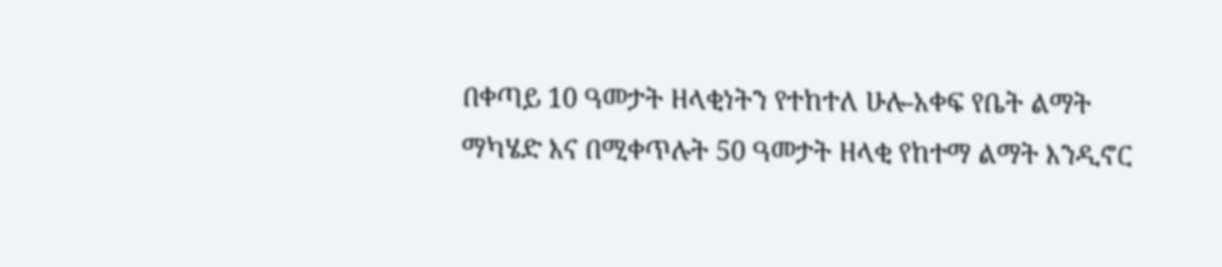በቀጣይ 10 ዓመታት ዘላቂነትን የተከተለ ሁሉ-አቀፍ የቤት ልማት ማካሄድ እና በሚቀጥሉት 50 ዓመታት ዘላቂ የከተማ ልማት እንዲኖር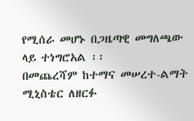የሚሰራ መሆኑ በጋዜጣዊ መግለጫው ላይ ተነግሮአል ፡፡
በመጨረሻም ከተማና መሠረተ-ልማት ሚኒስቴር ለዘርፉ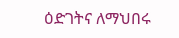ዕድገትና ለማህበሩ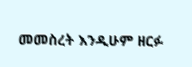መመስረት እንዲሁም ዘርፉ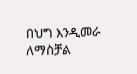በህግ እንዲመራ ለማስቻል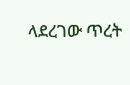ላደረገው ጥረት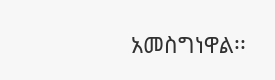አመስግነዋል፡፡